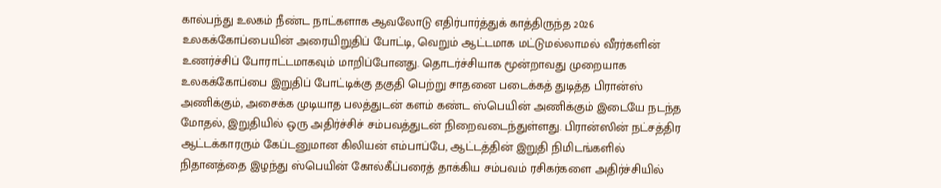கால்பந்து உலகம் நீண்ட நாட்களாக ஆவலோடு எதிர்பார்த்துக் காத்திருந்த 2026 உலகக்கோப்பையின் அரையிறுதிப் போட்டி, வெறும் ஆட்டமாக மட்டுமல்லாமல் வீரர்களின் உணர்ச்சிப் போராட்டமாகவும் மாறிப்போனது. தொடர்ச்சியாக மூன்றாவது முறையாக உலகக்கோப்பை இறுதிப் போட்டிக்கு தகுதி பெற்று சாதனை படைக்கத் துடித்த பிரான்ஸ் அணிக்கும், அசைக்க முடியாத பலத்துடன் களம் கண்ட ஸ்பெயின் அணிக்கும் இடையே நடந்த மோதல், இறுதியில் ஒரு அதிர்ச்சிச் சம்பவத்துடன் நிறைவடைந்துள்ளது. பிரான்ஸின் நட்சத்திர ஆட்டக்காரரும் கேப்டனுமான கிலியன் எம்பாப்பே, ஆட்டத்தின் இறுதி நிமிடங்களில் நிதானத்தை இழந்து ஸ்பெயின் கோல்கீப்பரைத் தாக்கிய சம்பவம் ரசிகர்களை அதிர்ச்சியில்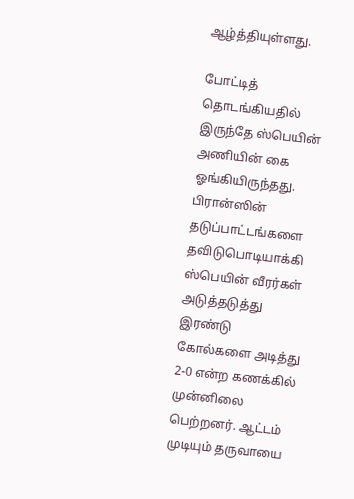ஆழ்த்தியுள்ளது.

போட்டித் தொடங்கியதில் இருந்தே ஸ்பெயின் அணியின் கை ஓங்கியிருந்தது. பிரான்ஸின் தடுப்பாட்டங்களை தவிடுபொடியாக்கி ஸ்பெயின் வீரர்கள் அடுத்தடுத்து இரண்டு கோல்களை அடித்து 2-0 என்ற கணக்கில் முன்னிலை பெற்றனர். ஆட்டம் முடியும் தருவாயை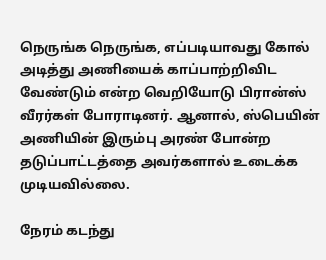நெருங்க நெருங்க, எப்படியாவது கோல் அடித்து அணியைக் காப்பாற்றிவிட வேண்டும் என்ற வெறியோடு பிரான்ஸ் வீரர்கள் போராடினர். ஆனால், ஸ்பெயின் அணியின் இரும்பு அரண் போன்ற தடுப்பாட்டத்தை அவர்களால் உடைக்க முடியவில்லை.

நேரம் கடந்து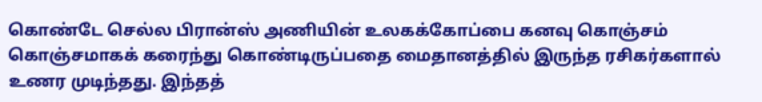கொண்டே செல்ல பிரான்ஸ் அணியின் உலகக்கோப்பை கனவு கொஞ்சம் கொஞ்சமாகக் கரைந்து கொண்டிருப்பதை மைதானத்தில் இருந்த ரசிகர்களால் உணர முடிந்தது. இந்தத்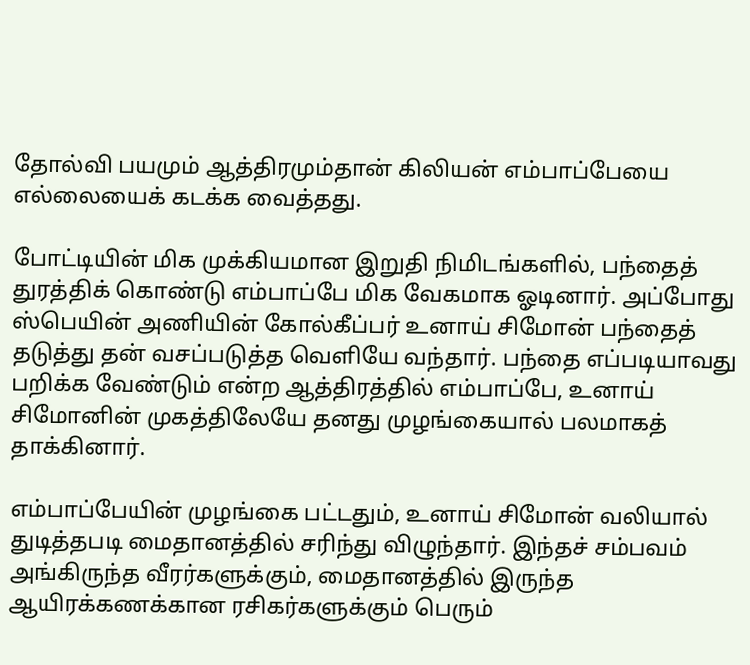தோல்வி பயமும் ஆத்திரமும்தான் கிலியன் எம்பாப்பேயை எல்லையைக் கடக்க வைத்தது.

போட்டியின் மிக முக்கியமான இறுதி நிமிடங்களில், பந்தைத் துரத்திக் கொண்டு எம்பாப்பே மிக வேகமாக ஓடினார். அப்போது ஸ்பெயின் அணியின் கோல்கீப்பர் உனாய் சிமோன் பந்தைத் தடுத்து தன் வசப்படுத்த வெளியே வந்தார். பந்தை எப்படியாவது பறிக்க வேண்டும் என்ற ஆத்திரத்தில் எம்பாப்பே, உனாய் சிமோனின் முகத்திலேயே தனது முழங்கையால் பலமாகத் தாக்கினார்.

எம்பாப்பேயின் முழங்கை பட்டதும், உனாய் சிமோன் வலியால் துடித்தபடி மைதானத்தில் சரிந்து விழுந்தார். இந்தச் சம்பவம் அங்கிருந்த வீரர்களுக்கும், மைதானத்தில் இருந்த ஆயிரக்கணக்கான ரசிகர்களுக்கும் பெரும்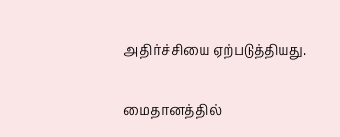அதிர்ச்சியை ஏற்படுத்தியது.

மைதானத்தில்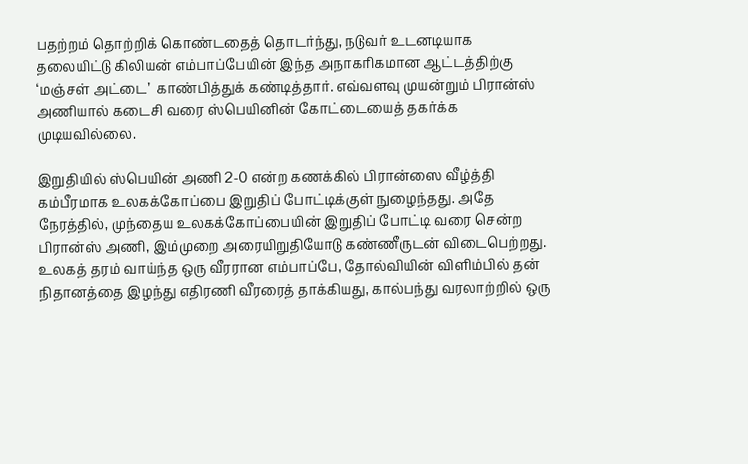பதற்றம் தொற்றிக் கொண்டதைத் தொடர்ந்து, நடுவர் உடனடியாக தலையிட்டு கிலியன் எம்பாப்பேயின் இந்த அநாகரிகமான ஆட்டத்திற்கு ‘மஞ்சள் அட்டை’  காண்பித்துக் கண்டித்தார். எவ்வளவு முயன்றும் பிரான்ஸ் அணியால் கடைசி வரை ஸ்பெயினின் கோட்டையைத் தகர்க்க முடியவில்லை.

இறுதியில் ஸ்பெயின் அணி 2-0 என்ற கணக்கில் பிரான்ஸை வீழ்த்தி கம்பீரமாக உலகக்கோப்பை இறுதிப் போட்டிக்குள் நுழைந்தது. அதே நேரத்தில், முந்தைய உலகக்கோப்பையின் இறுதிப் போட்டி வரை சென்ற பிரான்ஸ் அணி, இம்முறை அரையிறுதியோடு கண்ணீருடன் விடைபெற்றது. உலகத் தரம் வாய்ந்த ஒரு வீரரான எம்பாப்பே, தோல்வியின் விளிம்பில் தன் நிதானத்தை இழந்து எதிரணி வீரரைத் தாக்கியது, கால்பந்து வரலாற்றில் ஒரு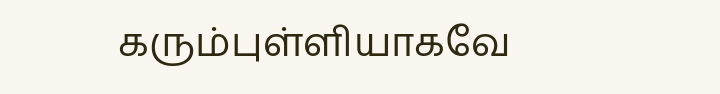கரும்புள்ளியாகவே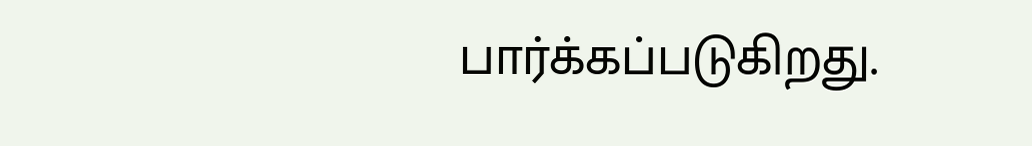பார்க்கப்படுகிறது.